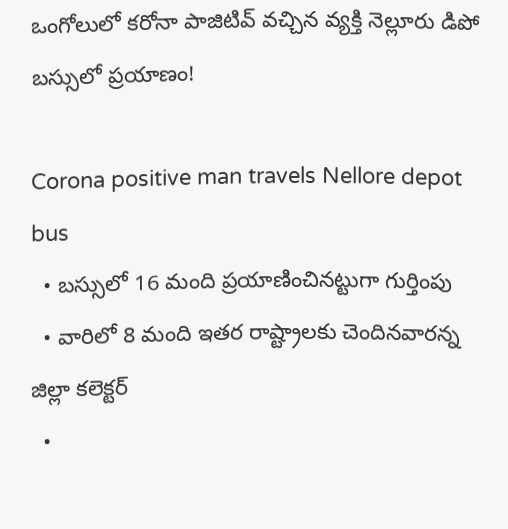ఒంగోలులో కరోనా పాజిటివ్ వచ్చిన వ్యక్తి నెల్లూరు డిపో బస్సులో ప్రయాణం!

Corona positive man travels Nellore depot bus
  • బస్సులో 16 మంది ప్రయాణించినట్టుగా గుర్తింపు
  • వారిలో 8 మంది ఇతర రాష్ట్రాలకు చెందినవారన్న జిల్లా కలెక్టర్
  •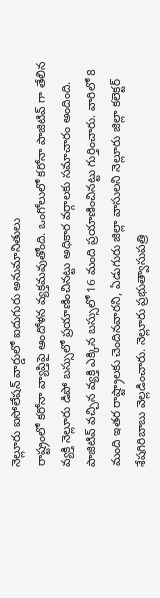నెల్లూరు ఐసోలేషన్ వార్డులో ఐదుగురు అనుమానితులు
రాష్ట్రంలో కరోనా వ్యాప్తిపై ఆందోళన వ్యక్తమవుతోంది. ఒంగోలులో కరోనా పాజిటివ్ గా తేలిన వ్యక్తి నెల్లూరు డిపో బస్సులో ప్రయాణించినట్టు అధికార వర్గాలకు సమాచారం అందింది. పాజిటివ్ వచ్చిన వ్యక్తి ఎక్కిన బస్సులో 16 మంది ప్రయాణించినట్టు గుర్తించారు. వారిలో 8 మంది ఇతర రాష్ట్రాలకు చెందినవారని, ఏడుగురు జిల్లా వాసులని నెల్లూరు జిల్లా కలెక్టర్ శేషగిరిబాబు వెల్లడించారు. నెల్లూరు ప్రభుత్వాసుపత్రి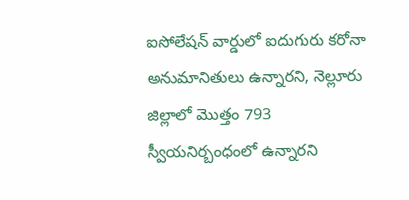ఐసోలేషన్ వార్డులో ఐదుగురు కరోనా అనుమానితులు ఉన్నారని, నెల్లూరు జిల్లాలో మొత్తం 793 స్వీయనిర్బంధంలో ఉన్నారని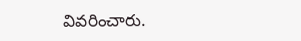వివరించారు.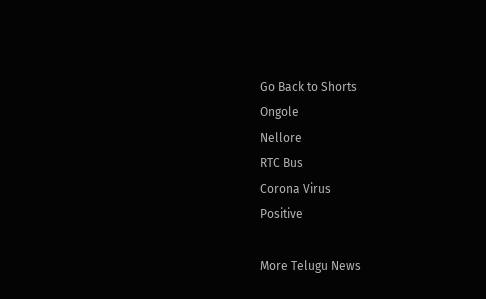Go Back to Shorts
Ongole
Nellore
RTC Bus
Corona Virus
Positive

More Telugu News